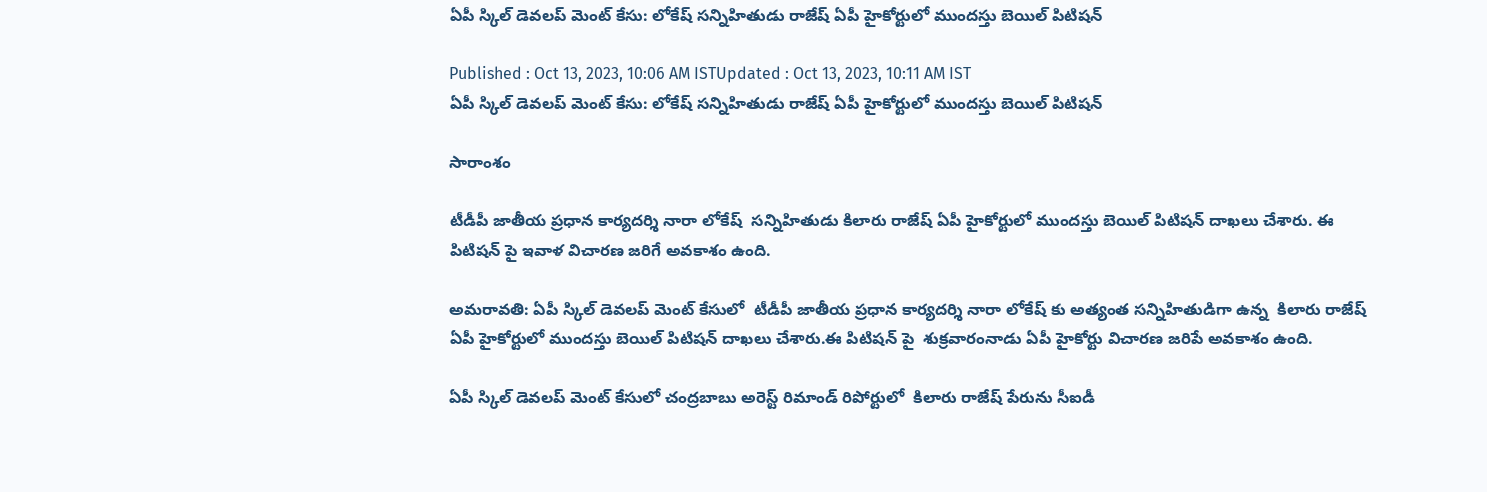ఏపీ స్కిల్ డెవలప్ మెంట్ కేసు: లోకేష్ సన్నిహితుడు రాజేష్ ఏపీ హైకోర్టులో ముందస్తు బెయిల్ పిటిషన్

Published : Oct 13, 2023, 10:06 AM ISTUpdated : Oct 13, 2023, 10:11 AM IST
ఏపీ స్కిల్ డెవలప్ మెంట్ కేసు: లోకేష్ సన్నిహితుడు రాజేష్ ఏపీ హైకోర్టులో ముందస్తు బెయిల్ పిటిషన్

సారాంశం

టీడీపీ జాతీయ ప్రధాన కార్యదర్శి నారా లోకేష్  సన్నిహితుడు కిలారు రాజేష్ ఏపీ హైకోర్టులో ముందస్తు బెయిల్ పిటిషన్ దాఖలు చేశారు. ఈ పిటిషన్ పై ఇవాళ విచారణ జరిగే అవకాశం ఉంది.

అమరావతి: ఏపీ స్కిల్ డెవలప్ మెంట్ కేసులో  టీడీపీ జాతీయ ప్రధాన కార్యదర్శి నారా లోకేష్ కు అత్యంత సన్నిహితుడిగా ఉన్న  కిలారు రాజేష్ ఏపీ హైకోర్టులో ముందస్తు బెయిల్ పిటిషన్ దాఖలు చేశారు.ఈ పిటిషన్ పై  శుక్రవారంనాడు ఏపీ హైకోర్టు విచారణ జరిపే అవకాశం ఉంది.

ఏపీ స్కిల్ డెవలప్ మెంట్ కేసులో చంద్రబాబు అరెస్ట్ రిమాండ్ రిపోర్టులో  కిలారు రాజేష్ పేరును సీఐడీ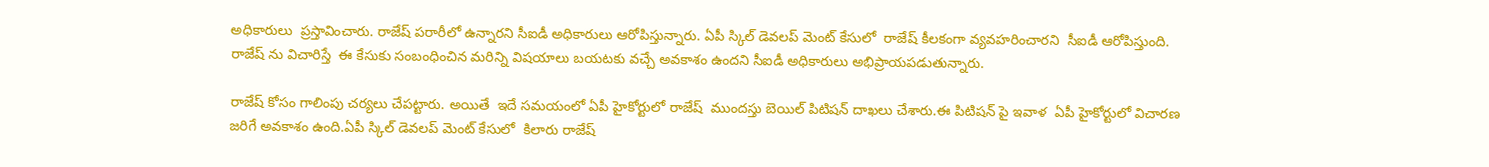అధికారులు  ప్రస్తావించారు. రాజేష్ పరారీలో ఉన్నారని సీఐడీ అధికారులు ఆరోపిస్తున్నారు. ఏపీ స్కిల్ డెవలప్ మెంట్ కేసులో  రాజేష్ కీలకంగా వ్యవహరించారని  సీఐడీ ఆరోపిస్తుంది. రాజేష్ ను విచారిస్తే  ఈ కేసుకు సంబంధించిన మరిన్ని విషయాలు బయటకు వచ్చే అవకాశం ఉందని సీఐడీ అధికారులు అభిప్రాయపడుతున్నారు.

రాజేష్ కోసం గాలింపు చర్యలు చేపట్టారు. అయితే  ఇదే సమయంలో ఏపీ హైకోర్టులో రాజేష్  ముందస్తు బెయిల్ పిటిషన్ దాఖలు చేశారు.ఈ పిటిషన్ పై ఇవాళ  ఏపీ హైకోర్టులో విచారణ జరిగే అవకాశం ఉంది.ఏపీ స్కిల్ డెవలప్ మెంట్ కేసులో  కిలారు రాజేష్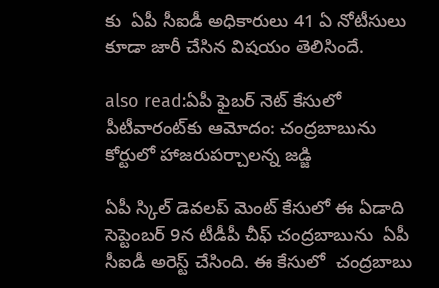కు  ఏపీ సీఐడీ అధికారులు 41 ఏ నోటీసులు కూడా జారీ చేసిన విషయం తెలిసిందే.

also read:ఏపీ ఫైబర్ నెట్ కేసులో పీటీవారంట్‌కు ఆమోదం: చంద్రబాబును కోర్టులో హాజరుపర్చాలన్న జడ్జి

ఏపీ స్కిల్ డెవలప్ మెంట్ కేసులో ఈ ఏడాది సెప్టెంబర్ 9న టీడీపీ చీఫ్ చంద్రబాబును  ఏపీ సీఐడీ అరెస్ట్ చేసింది. ఈ కేసులో  చంద్రబాబు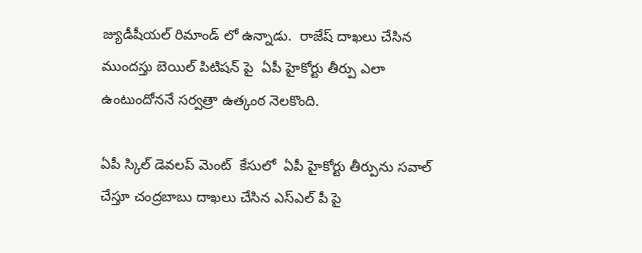జ్యుడీషీయల్ రిమాండ్ లో ఉన్నాడు.  రాజేష్ దాఖలు చేసిన ముందస్తు బెయిల్ పిటిషన్ పై  ఏపీ హైకోర్టు తీర్పు ఎలా ఉంటుందోననే సర్వత్రా ఉత్కంఠ నెలకొంది.

ఏపీ స్కిల్ డెవలప్ మెంట్  కేసులో  ఏపీ హైకోర్టు తీర్పును సవాల్ చేస్తూ చంద్రబాబు దాఖలు చేసిన ఎస్‌ఎల్ పీ పై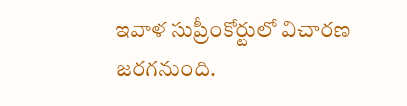ఇవాళ సుప్రీంకోర్టులో విచారణ జరగనుంది.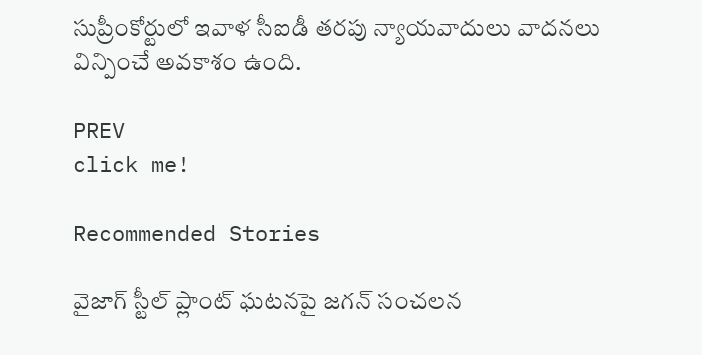సుప్రీంకోర్టులో ఇవాళ సీఐడీ తరపు న్యాయవాదులు వాదనలు విన్పించే అవకాశం ఉంది.

PREV
click me!

Recommended Stories

వైజాగ్ స్టీల్ ప్లాంట్ ఘటనపై జగన్ సంచలన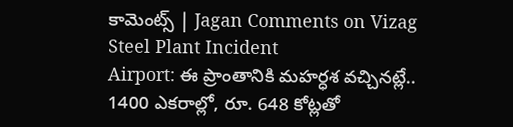కామెంట్స్ | Jagan Comments on Vizag Steel Plant Incident
Airport: ఈ ప్రాంతానికి మ‌హ‌ర్ధ‌శ వ‌చ్చిన‌ట్లే.. 1400 ఎక‌రాల్లో, రూ. 648 కోట్ల‌తో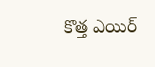కొత్త‌ ఎయిర్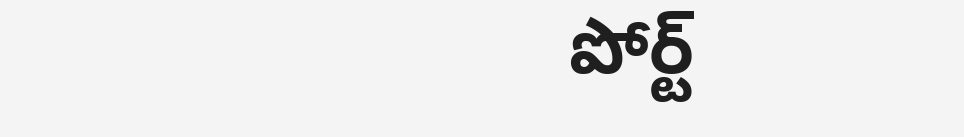పోర్ట్‌